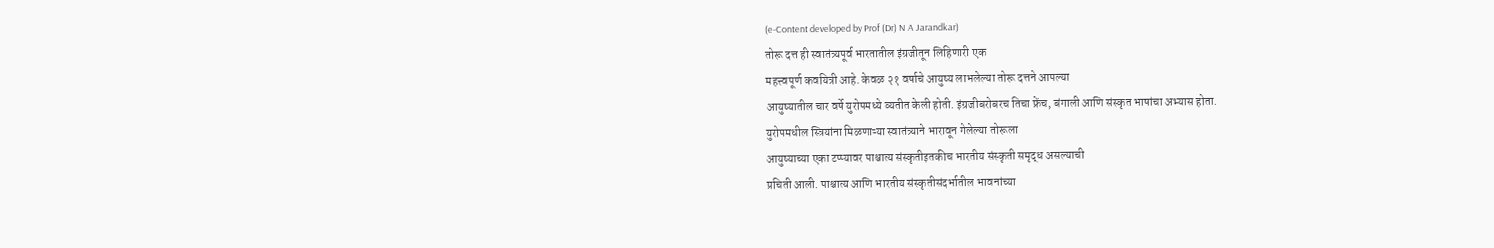(e-Content developed by Prof (Dr) N A Jarandkar)
तोरू दत्त ही स्वातंत्र्यपूर्व भारतातील इंग्रजीतून लिहिणारी एक
महत्त्वपूर्ण कवयित्री आहे. केवळ २१ वर्षाचे आयुष्य लाभलेल्या तोरू दत्तने आपल्या
आयुष्यातील चार वर्षे युरोपमध्ये व्यतीत केली होती. इंग्रजीबरोबरच तिचा फ्रेंच, बंगाली आणि संस्कृत भाषांचा अभ्यास होता.
युरोपमधील स्त्रियांना मिळणाऱ्या स्वातंत्र्याने भारावून गेलेल्या तोरूला
आयुष्याच्या एका टप्प्यावर पाश्चात्य संस्कृतीइतकीच भारतीय संस्कृती समृद्ध असल्याची
प्रचिती आली. पाश्चात्य आणि भारतीय संस्कृतीसंदर्भातील भावनांच्या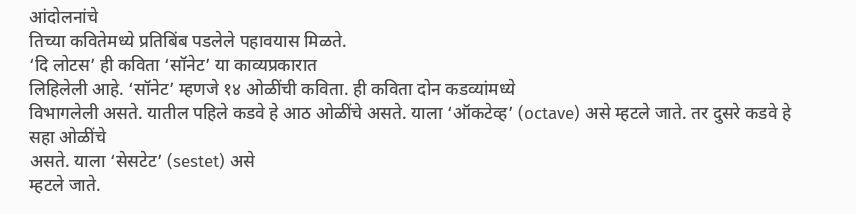आंदोलनांचे
तिच्या कवितेमध्ये प्रतिबिंब पडलेले पहावयास मिळते.
‘दि लोटस’ ही कविता ‘सॉनेट’ या काव्यप्रकारात
लिहिलेली आहे. ‘सॉनेट’ म्हणजे १४ ओळींची कविता. ही कविता दोन कडव्यांमध्ये
विभागलेली असते. यातील पहिले कडवे हे आठ ओळींचे असते. याला ‘ऑकटेव्ह’ (octave) असे म्हटले जाते. तर दुसरे कडवे हे सहा ओळींचे
असते. याला ‘सेसटेट’ (sestet) असे
म्हटले जाते.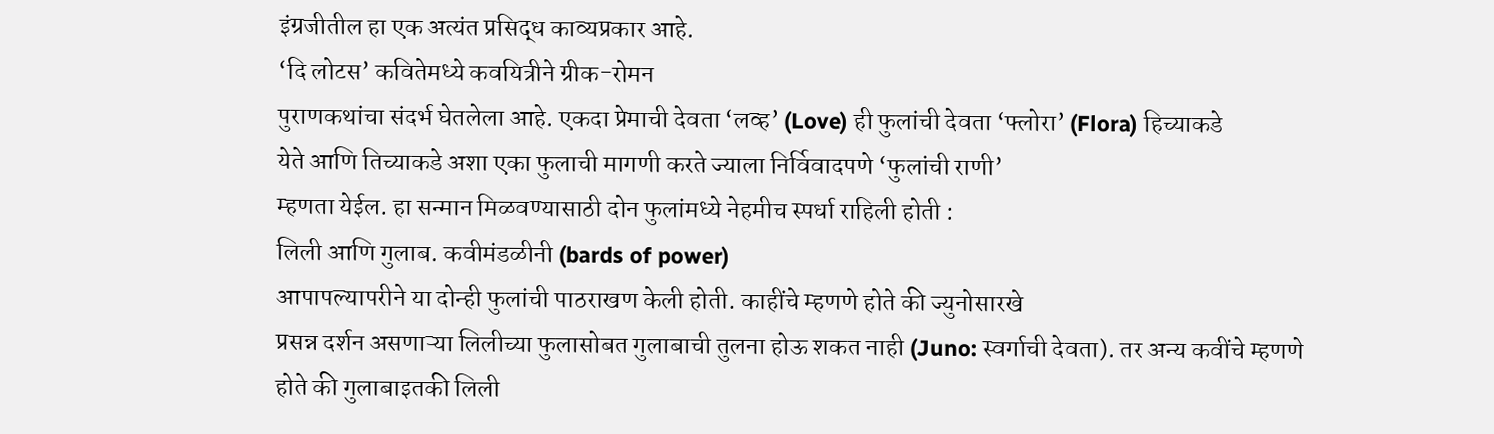इंग्रजीतील हा एक अत्यंत प्रसिद्ध काव्यप्रकार आहे.
‘दि लोटस’ कवितेमध्ये कवयित्रीने ग्रीक-रोमन
पुराणकथांचा संदर्भ घेतलेला आहे. एकदा प्रेमाची देवता ‘लव्ह’ (Love) ही फुलांची देवता ‘फ्लोरा’ (Flora) हिच्याकडे
येते आणि तिच्याकडे अशा एका फुलाची मागणी करते ज्याला निर्विवादपणे ‘फुलांची राणी’
म्हणता येईल. हा सन्मान मिळवण्यासाठी दोन फुलांमध्ये नेहमीच स्पर्धा राहिली होती :
लिली आणि गुलाब. कवीमंडळीनी (bards of power)
आपापल्यापरीने या दोन्ही फुलांची पाठराखण केली होती. काहींचे म्हणणे होते की ज्युनोसारखे
प्रसन्न दर्शन असणाऱ्या लिलीच्या फुलासोबत गुलाबाची तुलना होऊ शकत नाही (Juno: स्वर्गाची देवता). तर अन्य कवींचे म्हणणे
होते की गुलाबाइतकी लिली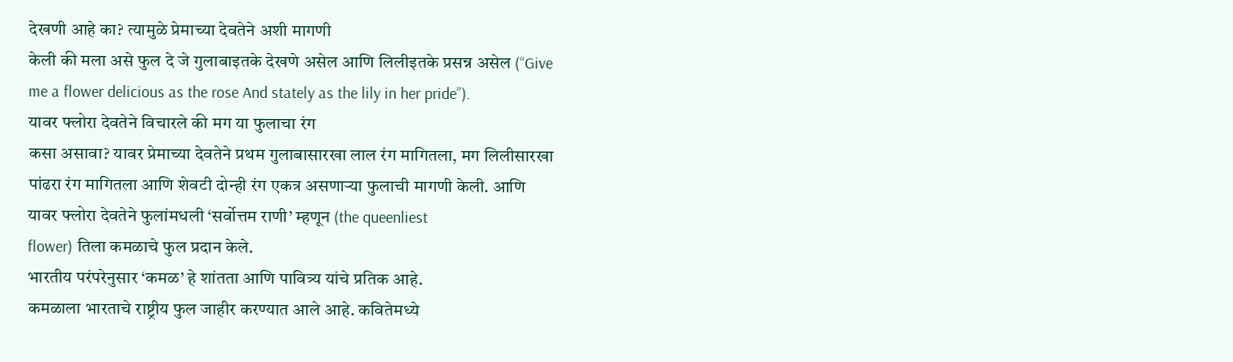देखणी आहे का? त्यामुळे प्रेमाच्या देवतेने अशी मागणी
केली की मला असे फुल दे जे गुलाबाइतके देखणे असेल आणि लिलीइतके प्रसन्न असेल (“Give
me a flower delicious as the rose And stately as the lily in her pride”).
यावर फ्लोरा देवतेने विचारले की मग या फुलाचा रंग
कसा असावा? यावर प्रेमाच्या देवतेने प्रथम गुलाबासारखा लाल रंग मागितला, मग लिलीसारखा
पांढरा रंग मागितला आणि शेवटी दोन्ही रंग एकत्र असणाऱ्या फुलाची मागणी केली. आणि
यावर फ्लोरा देवतेने फुलांमधली ‘सर्वोत्तम राणी’ म्हणून (the queenliest
flower) तिला कमळाचे फुल प्रदान केले.
भारतीय परंपरेनुसार ‘कमळ’ हे शांतता आणि पावित्र्य यांचे प्रतिक आहे.
कमळाला भारताचे राष्ट्रीय फुल जाहीर करण्यात आले आहे. कवितेमध्ये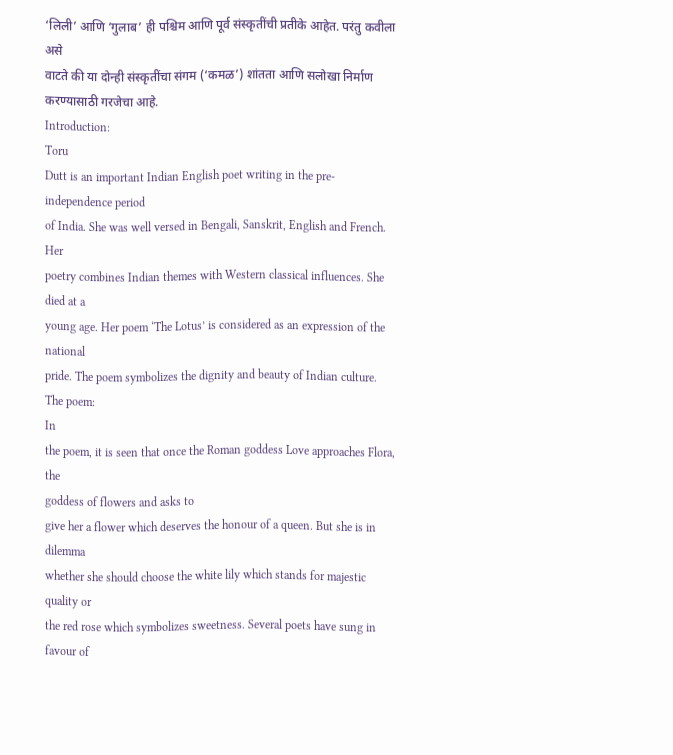‘लिली’ आणि ‘गुलाब’ ही पश्चिम आणि पूर्व संस्कृतींची प्रतीके आहेत. परंतु कवीला असे
वाटते की या दोन्ही संस्कृतींचा संगम (‘कमळ’) शांतता आणि सलोखा निर्माण करण्यासाठी गरजेचा आहे.
Introduction:
Toru
Dutt is an important Indian English poet writing in the pre-independence period
of India. She was well versed in Bengali, Sanskrit, English and French. Her
poetry combines Indian themes with Western classical influences. She died at a
young age. Her poem ‘The Lotus’ is considered as an expression of the national
pride. The poem symbolizes the dignity and beauty of Indian culture.
The poem:
In
the poem, it is seen that once the Roman goddess Love approaches Flora, the
goddess of flowers and asks to
give her a flower which deserves the honour of a queen. But she is in dilemma
whether she should choose the white lily which stands for majestic quality or
the red rose which symbolizes sweetness. Several poets have sung in favour of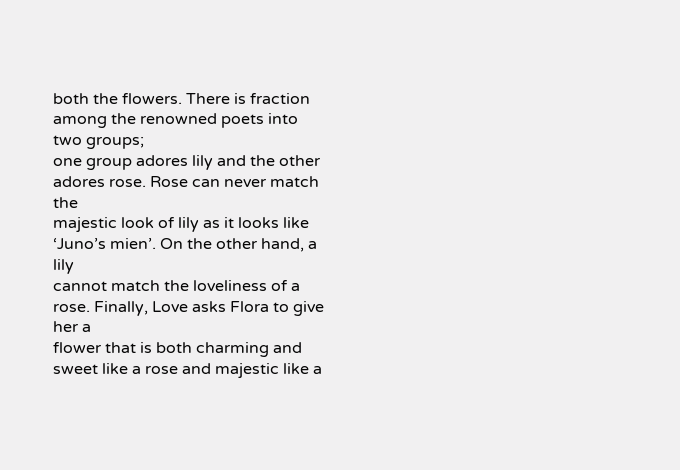both the flowers. There is fraction among the renowned poets into two groups;
one group adores lily and the other adores rose. Rose can never match the
majestic look of lily as it looks like ‘Juno’s mien’. On the other hand, a lily
cannot match the loveliness of a rose. Finally, Love asks Flora to give her a
flower that is both charming and sweet like a rose and majestic like a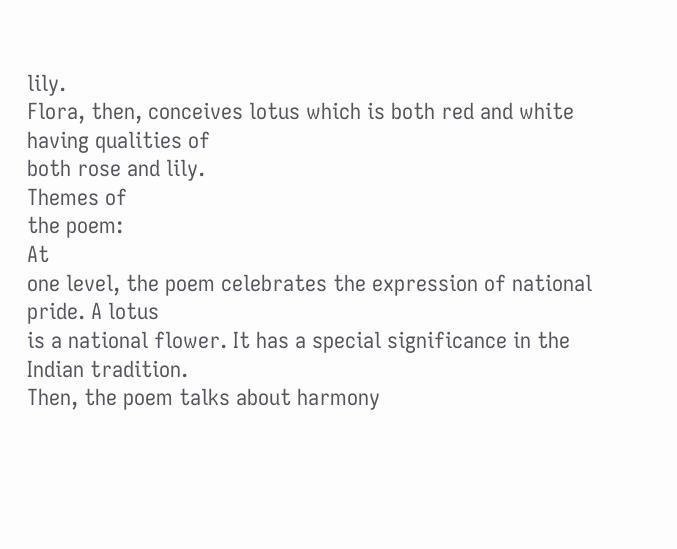lily.
Flora, then, conceives lotus which is both red and white having qualities of
both rose and lily.
Themes of
the poem:
At
one level, the poem celebrates the expression of national pride. A lotus
is a national flower. It has a special significance in the Indian tradition.
Then, the poem talks about harmony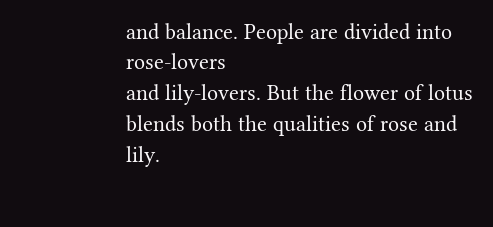and balance. People are divided into rose-lovers
and lily-lovers. But the flower of lotus blends both the qualities of rose and
lily.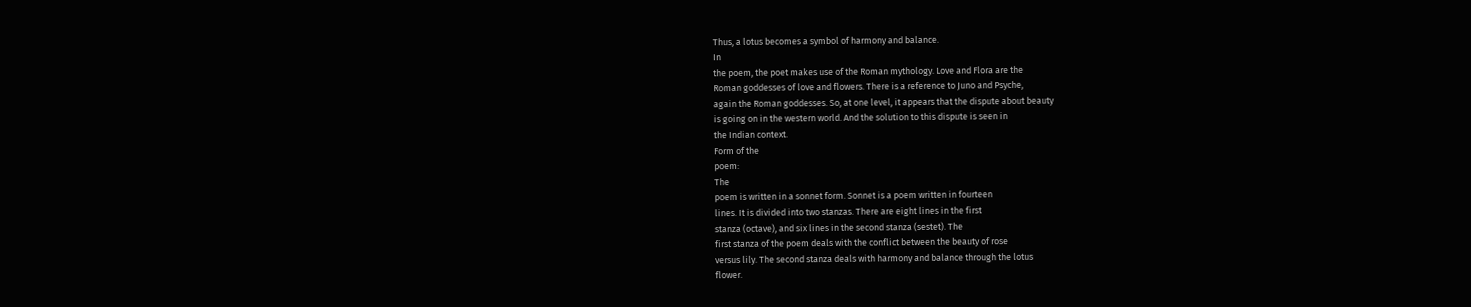Thus, a lotus becomes a symbol of harmony and balance.
In
the poem, the poet makes use of the Roman mythology. Love and Flora are the
Roman goddesses of love and flowers. There is a reference to Juno and Psyche,
again the Roman goddesses. So, at one level, it appears that the dispute about beauty
is going on in the western world. And the solution to this dispute is seen in
the Indian context.
Form of the
poem:
The
poem is written in a sonnet form. Sonnet is a poem written in fourteen
lines. It is divided into two stanzas. There are eight lines in the first
stanza (octave), and six lines in the second stanza (sestet). The
first stanza of the poem deals with the conflict between the beauty of rose
versus lily. The second stanza deals with harmony and balance through the lotus
flower.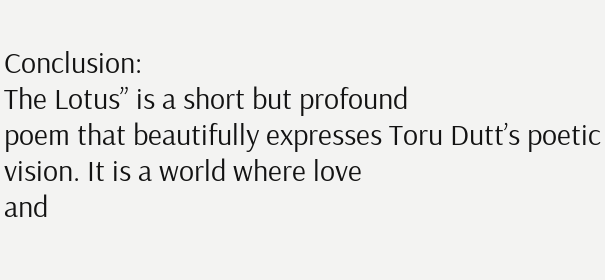Conclusion:
The Lotus” is a short but profound
poem that beautifully expresses Toru Dutt’s poetic vision. It is a world where love
and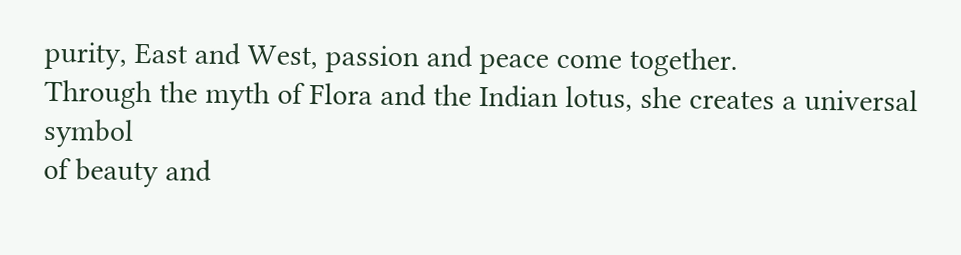purity, East and West, passion and peace come together.
Through the myth of Flora and the Indian lotus, she creates a universal symbol
of beauty and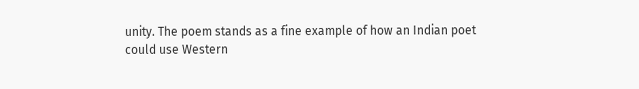unity. The poem stands as a fine example of how an Indian poet
could use Western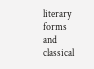literary forms and classical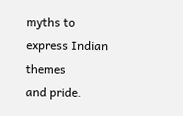myths to express Indian themes
and pride.